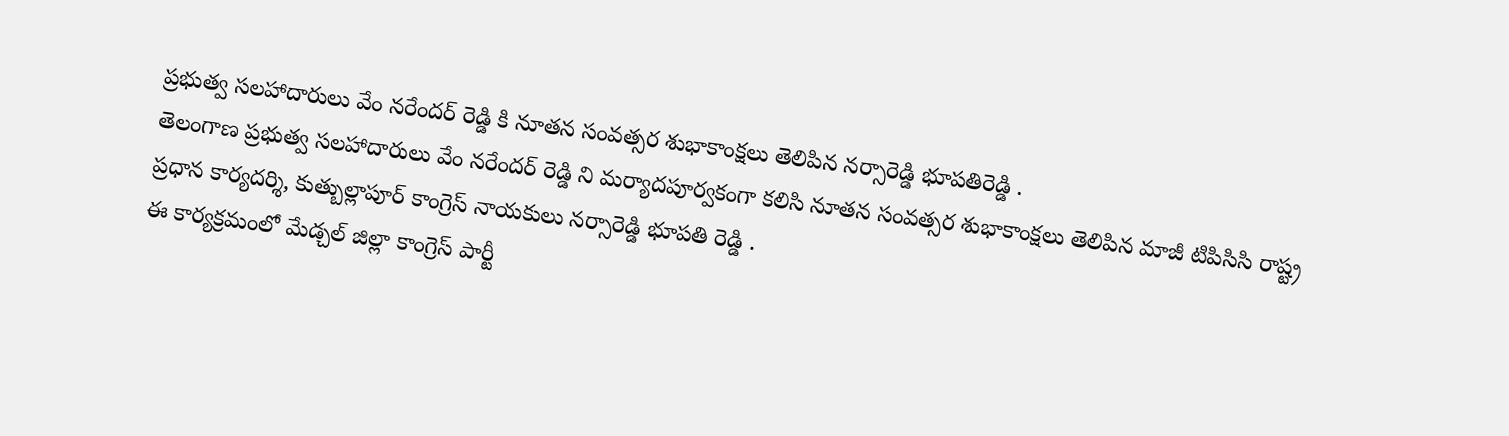ప్రభుత్వ సలహాదారులు వేం నరేందర్ రెడ్డి కి నూతన సంవత్సర శుభాకాంక్షలు తెలిపిన నర్సారెడ్డి భూపతిరెడ్డి .
తెలంగాణ ప్రభుత్వ సలహాదారులు వేం నరేందర్ రెడ్డి ని మర్యాదపూర్వకంగా కలిసి నూతన సంవత్సర శుభాకాంక్షలు తెలిపిన మాజీ టిపిసిసి రాష్ట్ర ప్రధాన కార్యదర్శి, కుత్బుల్లాపూర్ కాంగ్రెస్ నాయకులు నర్సారెడ్డి భూపతి రెడ్డి .
ఈ కార్యక్రమంలో మేడ్చల్ జిల్లా కాంగ్రెస్ పార్టీ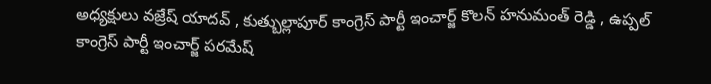అధ్యక్షులు వజ్రేష్ యాదవ్ , కుత్బుల్లాపూర్ కాంగ్రెస్ పార్టీ ఇంచార్జ్ కొలన్ హనుమంత్ రెడ్డి , ఉప్పల్ కాంగ్రెస్ పార్టీ ఇంచార్జ్ పరమేష్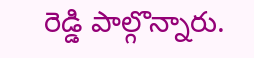రెడ్డి పాల్గొన్నారు.